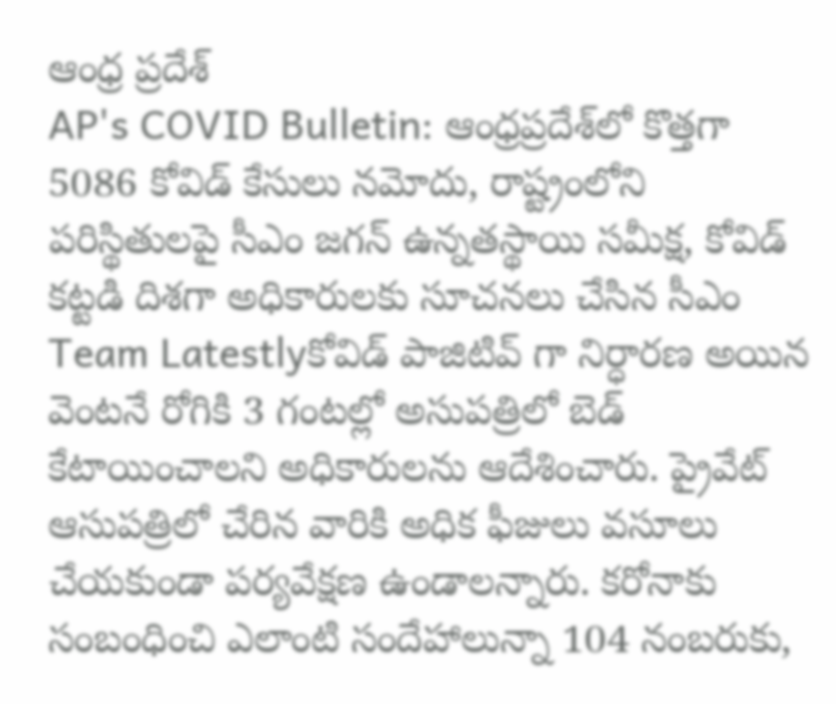ఆంధ్ర ప్రదేశ్
AP's COVID Bulletin: ఆంధ్రప్రదేశ్‌లో కొత్తగా 5086 కోవిడ్ కేసులు నమోదు, రాష్ట్రంలోని పరిస్థితులపై సీఎం జగన్ ఉన్నతస్థాయి సమీక్ష, కోవిడ్ కట్టడి దిశగా అధికారులకు సూచనలు చేసిన సీఎం
Team Latestlyకోవిడ్ పాజిటివ్ గా నిర్ధారణ అయిన వెంటనే రోగికి 3 గంటల్లో అసుపత్రిలో బెడ్ కేటాయించాలని అధికారులను ఆదేశించారు. ప్రైవేట్ ఆసుపత్రిలో చేరిన వారికి అధిక ఫీజులు వసూలు చేయకుండా పర్యవేక్షణ ఉండాలన్నారు. కరోనాకు సంబంధించి ఎలాంటి సందేహాలున్నా 104 నంబరుకు,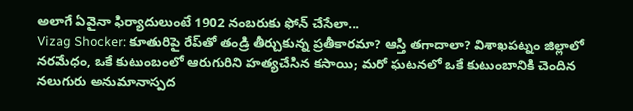అలాగే ఏవైనా ఫిర్యాదులుంటే 1902 నంబరుకు ఫోన్ చేసేలా...
Vizag Shocker: కూతురిపై రేప్‌తో తండ్రి తీర్చుకున్న ప్రతీకారమా? ఆస్తి తగాదాలా? విశాఖపట్నం జిల్లాలో నరమేధం, ఒకే కుటుంబంలో ఆరుగురిని హత్యచేసిన కసాయి; మరో ఘటనలో ఒకే కుటుంబానికి చెందిన నలుగురు అనుమానాస్పద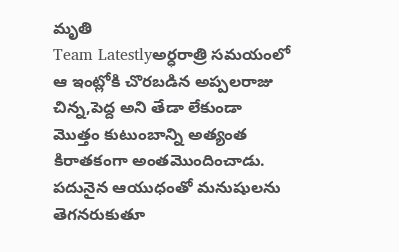మృతి
Team Latestlyఅర్ధరాత్రి సమయంలో ఆ ఇంట్లోకి చొరబడిన అప్పలరాజు చిన్న,పెద్ద అని తేడా లేకుండా మొత్తం కుటుంబాన్ని అత్యంత కిరాతకంగా అంతమొందించాడు. పదునైన ఆయుధంతో మనుషులను తెగనరుకుతూ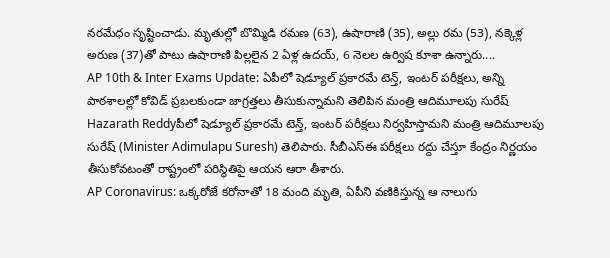నరమేధం సృష్టించాడు. మృతుల్లో బొమ్మిడి రమణ (63), ఉషారాణి (35), అల్లు రమ (53), నక్కెళ్ల అరుణ (37)తో పాటు ఉషారాణి పిల్లలైన 2 ఏళ్ల ఉదయ్, 6 నెలల ఉర్విష కూశా ఉన్నారు....
AP 10th & Inter Exams Update: ఏపీలో షెడ్యూల్ ప్రకారమే టెన్త్, ఇంటర్ పరీక్షలు, అన్ని పాఠశాలల్లో కోవిడ్ ప్రబలకుండా జాగ్రత్తలు తీసుకున్నామని తెలిపిన మంత్రి ఆదిమూలపు సురేష్
Hazarath Reddyపీలో షెడ్యూల్ ప్రకారమే టెన్త్, ఇంటర్ పరీక్షలు నిర్వహిస్తామని మంత్రి ఆదిమూలపు సురేష్ (Minister Adimulapu Suresh) తెలిపారు. సీబీఎస్ఈ పరీక్షలు రద్దు చేస్తూ కేంద్రం నిర్ణయం తీసుకోవటంతో రాష్ట్రంలో పరిస్థితిపై ఆయన ఆరా తీశారు.
AP Coronavirus: ఒక్కరోజే కరోనాతో 18 మంది మృతి, ఏపీని వణికిస్తున్న ఆ నాలుగు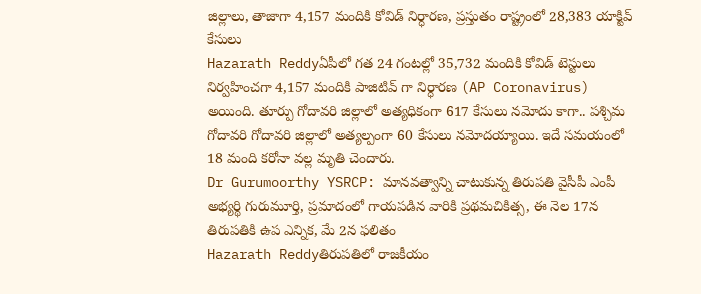జిల్లాలు, తాజాగా 4,157 మందికి కోవిడ్ నిర్ధారణ, ప్రస్తుతం రాష్ట్రంలో 28,383 యాక్టివ్ కేసులు
Hazarath Reddyఏపీలో గత 24 గంటల్లో 35,732 మందికి కోవిడ్ టెస్టులు నిర్వహించగా 4,157 మందికి పాజిటివ్ గా నిర్ధారణ (AP Coronavirus) అయింది. తూర్పు గోదావరి జిల్లాలో అత్యధికంగా 617 కేసులు నమోదు కాగా.. పశ్చిమ గోదావరి గోదావరి జిల్లాలో అత్యల్పంగా 60 కేసులు నమోదయ్యాయి. ఇదే సమయంలో 18 మంది కరోనా వల్ల మృతి చెందారు.
Dr Gurumoorthy YSRCP: మానవత్వాన్ని చాటుకున్న తిరుపతి వైసీపీ ఎంపీ అభ్యర్థి గురుమూర్తి, ప్రమాదంలో గాయపడిన వారికి ప్రథమచికిత్స, ఈ నెల 17న తిరుపతికి ఉప ఎన్నిక, మే 2న ఫలితం
Hazarath Reddyతిరుపతిలో రాజకీయం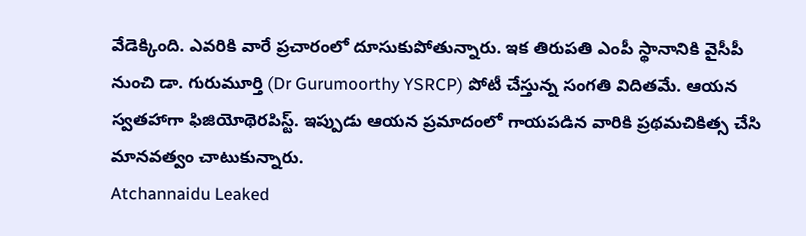వేడెక్కింది. ఎవరికి వారే ప్రచారంలో దూసుకుపోతున్నారు. ఇక తిరుపతి ఎంపీ స్థానానికి వైసీపీ నుంచి డా. గురుమూర్తి (Dr Gurumoorthy YSRCP) పోటీ చేస్తున్న సంగతి విదితమే. ఆయన స్వతహాగా ఫిజియోథెరపిస్ట్. ఇప్పుడు ఆయన ప్రమాదంలో గాయపడిన వారికి ప్రథమచికిత్స చేసి మానవత్వం చాటుకున్నారు.
Atchannaidu Leaked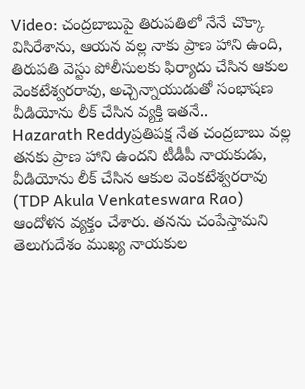Video: చంద్రబాబుపై తిరుపతిలో నేనే చొక్కా విసిరేశాను, ఆయన వల్ల నాకు ప్రాణ హాని ఉంది, తిరుపతి వెస్టు పోలీసులకు ఫిర్యాదు చేసిన ఆకుల వెంకటేశ్వరరావు, అచ్చెన్నాయుడుతో సంభాషణ వీడియోను లీక్ చేసిన వ్యక్తి ఇతనే..
Hazarath Reddyప్రతిపక్ష నేత చంద్రబాబు వల్ల తనకు ప్రాణ హాని ఉందని టీడీపీ నాయకుడు, వీడియోను లీక్ చేసిన ఆకుల వెంకటేశ్వరరావు (TDP Akula Venkateswara Rao) ఆందోళన వ్యక్తం చేశారు. తనను చంపేస్తామని తెలుగుదేశం ముఖ్య నాయకుల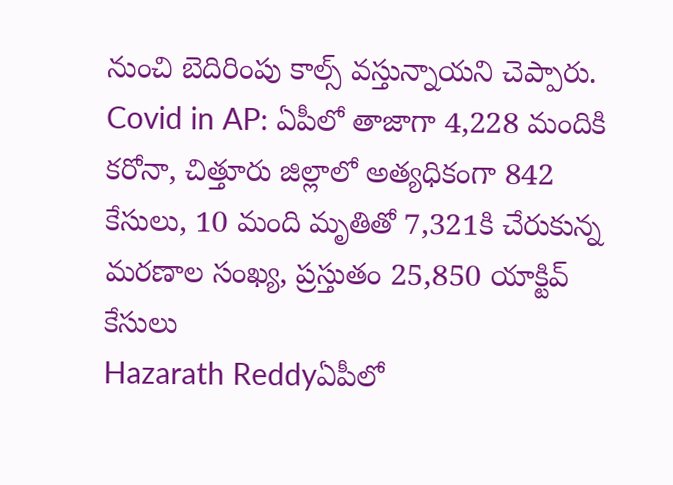నుంచి బెదిరింపు కాల్స్‌ వస్తున్నాయని చెప్పారు.
Covid in AP: ఏపీలో తాజాగా 4,228 మందికి కరోనా, చిత్తూరు జిల్లాలో అత్యధికంగా 842 కేసులు, 10 మంది మృతితో 7,321కి చేరుకున్న మరణాల సంఖ్య, ప్రస్తుతం 25,850 యాక్టివ్ కేసులు
Hazarath Reddyఏపీలో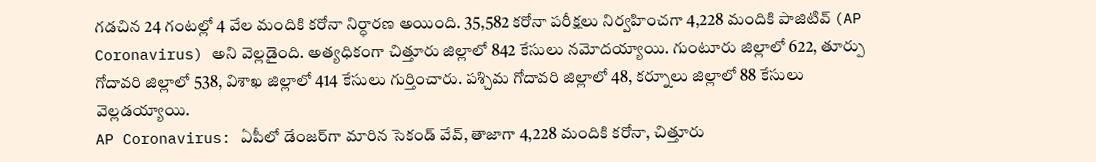గడచిన 24 గంటల్లో 4 వేల మందికి కరోనా నిర్ధారణ అయింది. 35,582 కరోనా పరీక్షలు నిర్వహించగా 4,228 మందికి పాజిటివ్ (AP Coronavirus) అని వెల్లడైంది. అత్యధికంగా చిత్తూరు జిల్లాలో 842 కేసులు నమోదయ్యాయి. గుంటూరు జిల్లాలో 622, తూర్పు గోదావరి జిల్లాలో 538, విశాఖ జిల్లాలో 414 కేసులు గుర్తించారు. పశ్చిమ గోదావరి జిల్లాలో 48, కర్నూలు జిల్లాలో 88 కేసులు వెల్లడయ్యాయి.
AP Coronavirus: ఏపీలో డేంజర్‌గా మారిన సెకండ్ వేవ్, తాజాగా 4,228 మందికి కరోనా, చిత్తూరు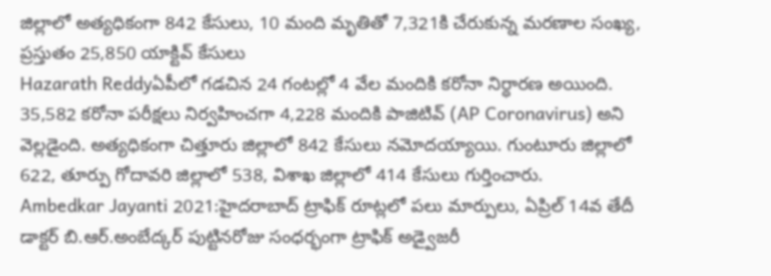జిల్లాలో అత్యధికంగా 842 కేసులు, 10 మంది మృతితో 7,321కి చేరుకున్న మరణాల సంఖ్య, ప్రస్తుతం 25,850 యాక్టివ్ కేసులు
Hazarath Reddyఏపీలో గడచిన 24 గంటల్లో 4 వేల మందికి కరోనా నిర్ధారణ అయింది. 35,582 కరోనా పరీక్షలు నిర్వహించగా 4,228 మందికి పాజిటివ్ (AP Coronavirus) అని వెల్లడైంది. అత్యధికంగా చిత్తూరు జిల్లాలో 842 కేసులు నమోదయ్యాయి. గుంటూరు జిల్లాలో 622, తూర్పు గోదావరి జిల్లాలో 538, విశాఖ జిల్లాలో 414 కేసులు గుర్తించారు.
Ambedkar Jayanti 2021:హైదరాబాద్ ట్రాఫిక్ రూట్లలో పలు మార్పులు, ఏప్రిల్ 14వ తేదీ డాక్టర్ బి.ఆర్.అంబేద్కర్ పుట్టినరోజు సంధర్భంగా ట్రాఫిక్ అడ్వైజరీ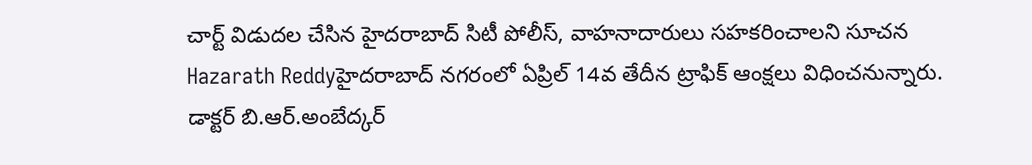చార్ట్ విడుదల చేసిన హైదరాబాద్ సిటీ పోలీస్, వాహనాదారులు సహకరించాలని సూచన
Hazarath Reddyహైదరాబాద్ నగరంలో ఏప్రిల్ 14వ తేదీన ట్రాఫిక్ ఆంక్షలు విధించనున్నారు. డాక్టర్ బి.ఆర్.అంబేద్కర్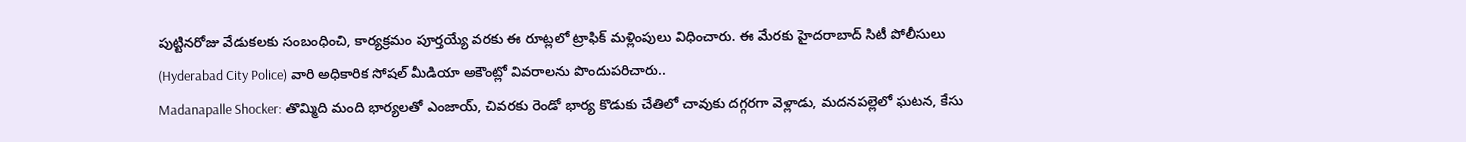పుట్టినరోజు వేడుకలకు సంబంధించి, కార్యక్రమం పూర్తయ్యే వరకు ఈ రూట్లలో ట్రాఫిక్ మళ్లింపులు విధించారు. ఈ మేరకు హైదరాబాద్ సిటీ పోలీసులు (Hyderabad City Police) వారి అధికారిక సోషల్ మీడియా అకౌంట్లో వివరాలను పొందుపరిచారు..
Madanapalle Shocker: తొమ్మిది మంది భార్యలతో ఎంజాయ్, చివరకు రెండో భార్య కొడుకు చేతిలో చావుకు దగ్గరగా వెళ్లాడు, మదనపల్లెలో ఘటన, కేసు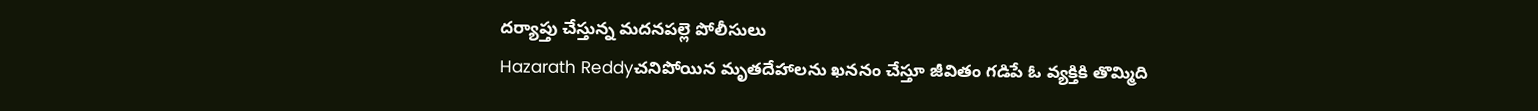దర్యాప్తు చేస్తున్న మదనపల్లె పోలీసులు
Hazarath Reddyచనిపోయిన మృతదేహాలను ఖననం చేస్తూ జీవితం గడిపే ఓ వ్యక్తికి తొమ్మిది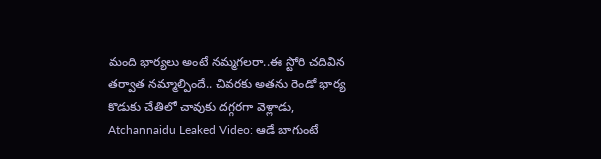మంది భార్యలు అంటే నమ్మగలరా..ఈ స్టోరి చదివిన తర్వాత నమ్మాల్పిందే.. చివరకు అతను రెండో భార్య కొడుకు చేతిలో చావుకు దగ్గరగా వెళ్లాడు,
Atchannaidu Leaked Video: ఆడే బాగుంటే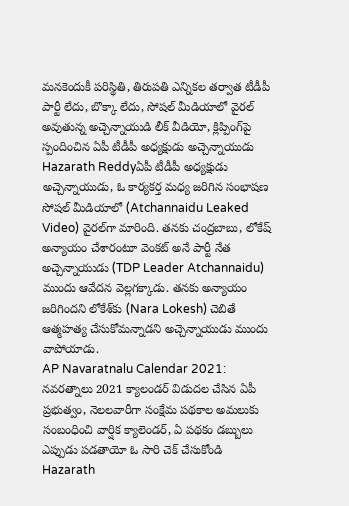మనకెందుకీ పరిస్థితి, తిరుపతి ఎన్నికల తర్వాత టీడీపీ పార్టీ లేదు, బొక్కా లేదు, సోషల్ మీడియాలో వైరల్ అవుతున్న అచ్చెన్నాయుడి లీక్ వీడియో, క్లిప్పింగ్‌పై స్పందించిన ఏపీ టీడీపీ అధ్యక్షుడు అచ్చెన్నాయుడు
Hazarath Reddyఏపీ టీడీపీ అధ్యక్షుడు అచ్చెన్నాయుడు, ఓ కార్యకర్త మధ్య జరిగిన సంభాషణ సోషల్‌ మీడియాలో (Atchannaidu Leaked Video) వైరల్‌గా మారింది. తనకు చంద్రబాబు, లోకేష్ అన్యాయం చేశారంటూ వెంకట్ అనే పార్టీ నేత అచ్చెన్నాయుడు (TDP Leader Atchannaidu) ముందు ఆవేదన వెల్లగక్కాడు. తనకు అన్యాయం జరిగిందని లోకేశ్‌కు (Nara Lokesh) చెబితే ఆత్మహత్య చేసుకోమన్నాడని అచ్చెన్నాయుడు ముందు వాపోయాడు.
AP Navaratnalu Calendar 2021: నవరత్నాలు 2021 క్యాలండర్ విడుదల చేసిన ఏపీ ప్రభుత్వం, నెలలవారీగా సంక్షేమ పథకాల అమలుకు సంబంధించి వార్షిక క్యాలెండర్‌, ఏ పథకం డబ్బులు ఎప్పుడు పడతాయో ఓ సారి చెక్ చేసుకోండి
Hazarath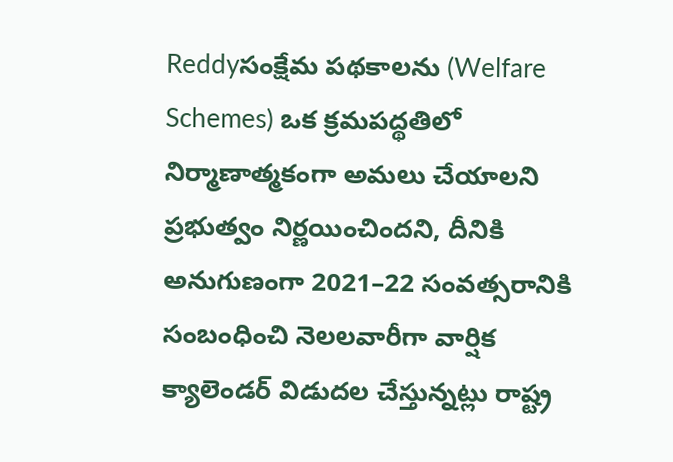Reddyసంక్షేమ పథకాలను (Welfare Schemes) ఒక క్రమపద్థతిలో నిర్మాణాత్మకంగా అమలు చేయాలని ప్రభుత్వం నిర్ణయించిందని, దీనికి అనుగుణంగా 2021–22 సంవత్సరానికి సంబంధించి నెలలవారీగా వార్షిక క్యాలెండర్‌ విడుదల చేస్తున్నట్లు రాష్ట్ర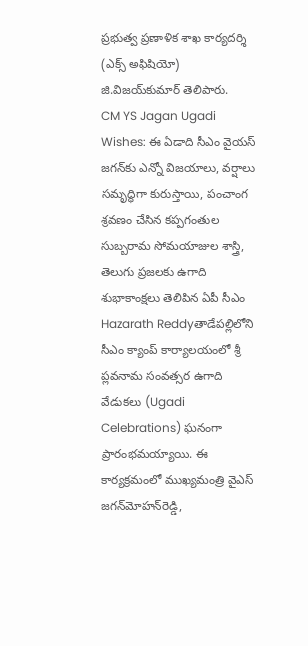ప్రభుత్వ ప్రణాళిక శాఖ కార్యదర్శి (ఎక్స్‌ అఫిషియో) జి.విజయ్‌కుమార్‌ తెలిపారు.
CM YS Jagan Ugadi Wishes: ఈ ఏడాది సీఎం వైయస్ జగన్‌కు ఎన్నో విజయాలు, వర్షాలు సమృద్ధిగా కురుస్తాయి, పంచాంగ శ్రవణం చేసిన కప్పగంతుల సుబ్బరామ సోమయాజుల శాస్త్రి, తెలుగు ప్రజలకు ఉగాది శుభాకాంక్షలు తెలిపిన ఏపీ సీఎం
Hazarath Reddyతాడేపల్లిలోని సీఎం క్యాంప్‌ కార్యాలయంలో శ్రీ ప్లవనామ సంవత్సర ఉగాది వేడుకలు (Ugadi Celebrations) ఘనంగా ప్రారంభమయ్యాయి. ఈ కార్యక్రమంలో ముఖ్యమంత్రి వైఎస్‌ జగన్‌మోహన్‌రెడ్డి,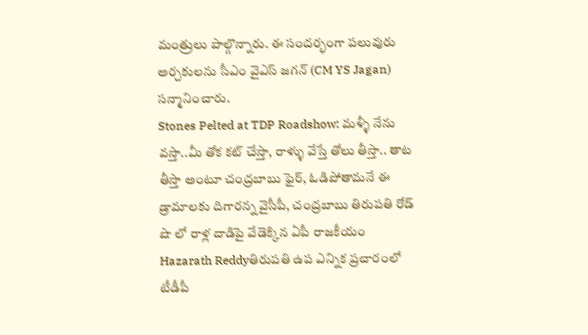మంత్రులు పాల్గొన్నారు. ఈ సందర్భంగా పలువురు అర్చకులను సీఎం వైఎస్‌ జగన్‌ (CM YS Jagan) సన్మానించారు.
Stones Pelted at TDP Roadshow: మళ్ళీ నేను వస్తా..మీ తోక కట్‌ చేస్తా, రాళ్ళు వేస్తే తోలు తీస్తా.. తాట తీస్తా అంటూ చంద్రబాబు ఫైర్, ఓడిపోతామనే ఈ డ్రామాలకు దిగారన్న వైసీపీ, చంద్రబాబు తిరుపతి రోడ్ షొ లో రాళ్ల దాడిపై వేడెక్కిన ఏపీ రాజకీయం
Hazarath Reddyతిరుపతి ఉప ఎన్నిక ప్రచారంలో టీడీపీ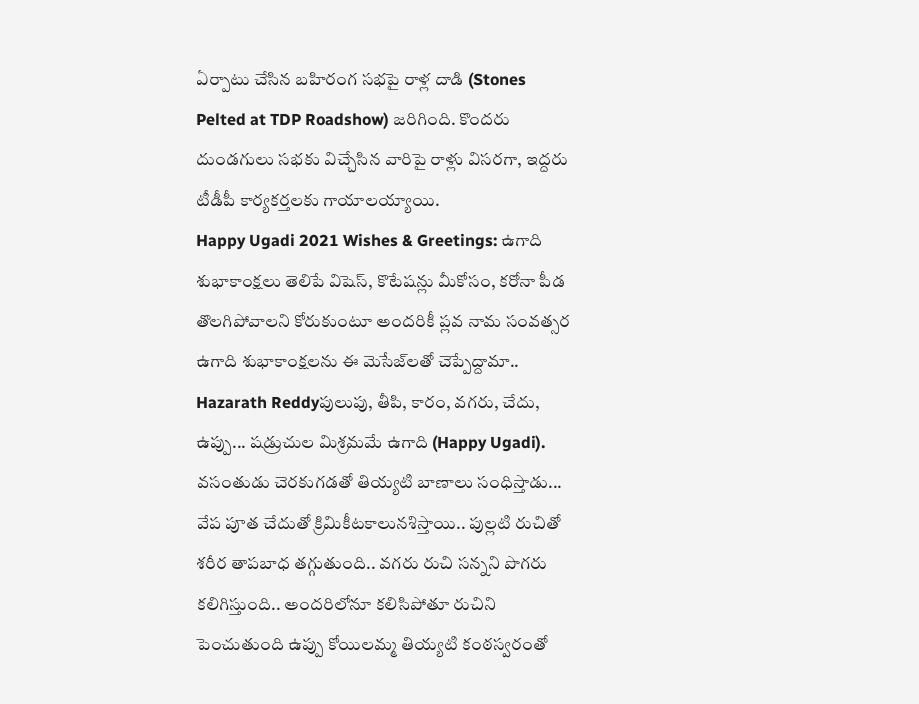ఏర్పాటు చేసిన బహిరంగ సభపై రాళ్ల దాడి (Stones Pelted at TDP Roadshow) జరిగింది. కొందరు దుండగులు సభకు విచ్చేసిన వారిపై రాళ్లు విసరగా, ఇద్దరు టీడీపీ కార్యకర్తలకు గాయాలయ్యాయి.
Happy Ugadi 2021 Wishes & Greetings: ఉగాది శుభాకాంక్షలు తెలిపే విషెస్, కొటేషన్లు మీకోసం, కరోనా పీడ తొలగిపోవాలని కోరుకుంటూ అందరికీ ప్లవ నామ సంవత్సర ఉగాది శుభాకాంక్షలను ఈ మెసేజ్‌లతో చెప్పేద్దామా..
Hazarath Reddyపులుపు, తీపి, కారం, వగరు, చేదు, ఉప్పు... షడ్రుచుల మిశ్రమమే ఉగాది (Happy Ugadi). వసంతుడు చెరకుగడతో తియ్యటి బాణాలు సంధిస్తాడు... వేప పూత చేదుతో క్రిమికీటకాలునశిస్తాయి.. పుల్లటి రుచితో శరీర తాపబాధ తగ్గుతుంది.. వగరు రుచి సన్నని పొగరు కలిగిస్తుంది.. అందరిలోనూ కలిసిపోతూ రుచిని పెంచుతుంది ఉప్పు కోయిలమ్మ తియ్యటి కంఠస్వరంతో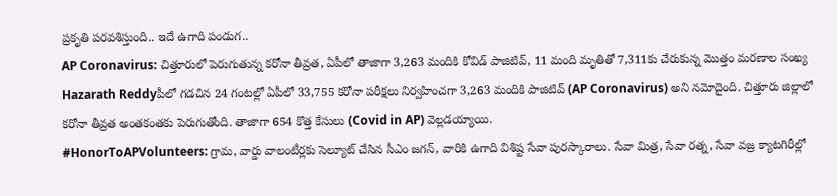ప్రకృతి పరవశిస్తుంది.. ఇదే ఉగాది పండుగ..
AP Coronavirus: చిత్తూరులో పెరుగుతున్న కరోనా తీవ్రత, ఏపీలో తాజాగా 3,263 మందికి కోవిడ్ పాజిటివ్, 11 మంది మృతితో 7,311కు చేరుకున్న మొత్తం మరణాల సంఖ్య
Hazarath Reddyపీలో గడచిన 24 గంటల్లో ఏపీలో 33,755 కరోనా పరీక్షలు నిర్వహించగా 3,263 మందికి పాజిటివ్ (AP Coronavirus) అని నమోదైంది. చిత్తూరు జిల్లాలో కరోనా తీవ్రత అంతకంతకు పెరుగుతోంది. తాజాగా 654 కొత్త కేసులు (Covid in AP) వెల్లడయ్యాయి.
#HonorToAPVolunteers: గ్రామ, వార్డు వాలంటీర్లకు సెల్యూట్‌ చేసిన సీఎం జగన్, వారికి ఉగాది విశిష్ట సేవా పురస్కారాలు. సేవా మిత్ర, సేవా రత్న, సేవా వజ్ర క్యాటగిరీల్లో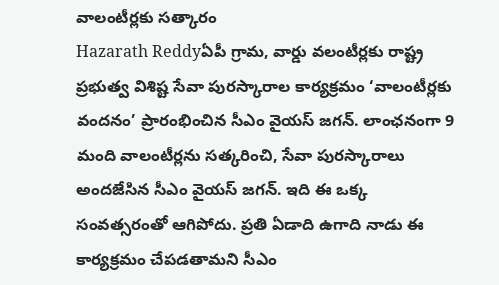వాలంటీర్లకు సత్కారం
Hazarath Reddyఏపీ గ్రామ, వార్డు వలంటీర్లకు రాష్ట్ర ప్రభుత్వ విశిష్ట సేవా పురస్కారాల కార్యక్రమం ‘వాలంటీర్లకు వందనం’ ప్రారంభించిన సీఎం వైయస్‌ జగన్‌. లాంఛనంగా 9 మంది వాలంటీర్లను సత్కరించి, సేవా పురస్కారాలు అందజేసిన సీఎం వైయస్‌ జగన్‌. ఇది ఈ ఒక్క సంవత్సరంతో ఆగిపోదు. ప్రతి ఏడాది ఉగాది నాడు ఈ కార్యక్రమం చేపడతామని సీఎం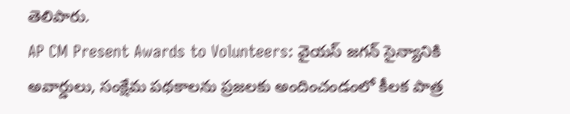తెలిపారు.
AP CM Present Awards to Volunteers: వైయస్ జగన్ సైన్యానికి అవార్డులు, సంక్షేమ పథకాలను ప్రజలకు అందించండంలో కీలక పాత్ర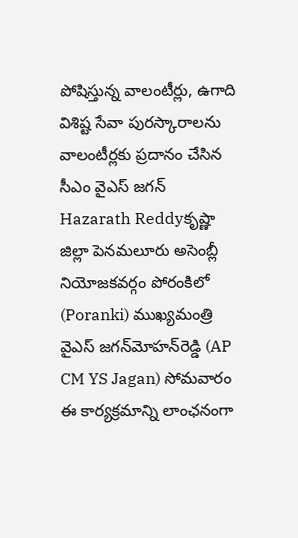పోషిస్తున్న వాలంటీర్లు, ఉగాది విశిష్ట సేవా పురస్కారాలను వాలంటీర్లకు ప్రదానం చేసిన సీఎం వైఎస్‌ జగన్‌
Hazarath Reddyకృష్ణా జిల్లా పెనమలూరు అసెంబ్లీ నియోజకవర్గం పోరంకిలో (Poranki) ముఖ్యమంత్రి వైఎస్‌ జగన్‌మోహన్‌రెడ్డి (AP CM YS Jagan) సోమవారం ఈ కార్యక్రమాన్ని లాంఛనంగా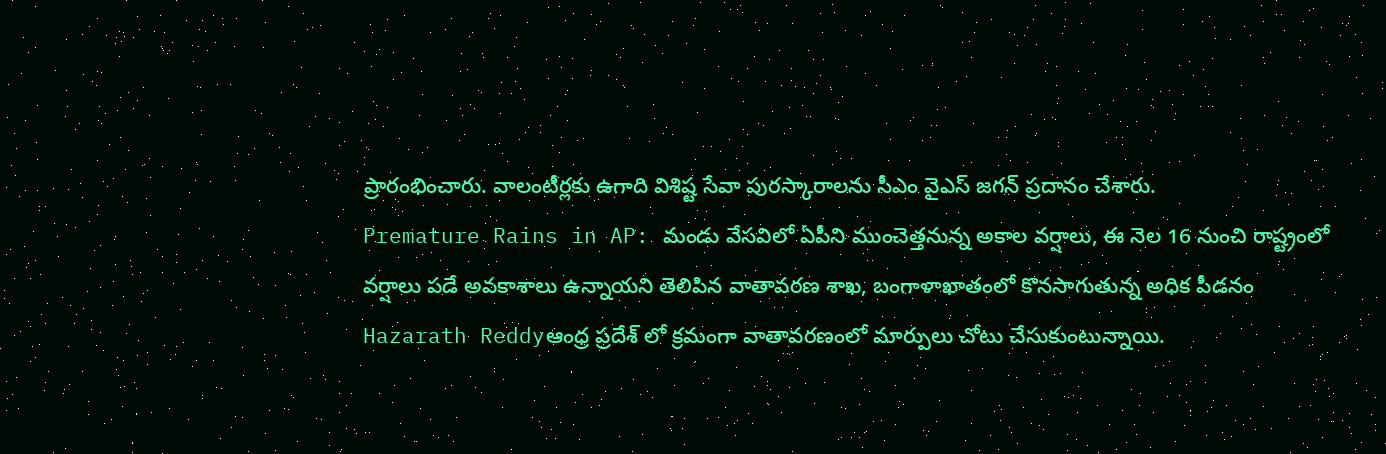ప్రారంభించారు. వాలంటీర్లకు ఉగాది విశిష్ట సేవా పురస్కారాలను సీఎం వైఎస్‌ జగన్‌ ప్రదానం చేశారు.
Premature Rains in AP: మండు వేసవిలో ఏపీని ముంచెత్తనున్న అకాల వర్షాలు, ఈ నెల 16 నుంచి రాష్ట్రంలో వర్షాలు పడే అవకాశాలు ఉన్నాయని తెలిపిన వాతావరణ శాఖ, బంగాళాఖాతంలో కొనసాగుతున్న అధిక పీడనం
Hazarath Reddyఆంధ్ర ప్రదేశ్ లో క్రమంగా వాతావరణంలో మార్పులు చోటు చేసుకుంటున్నాయి.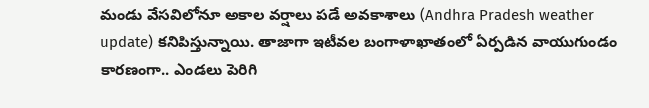మండు వేసవిలోనూ అకాల వర్షాలు పడే అవకాశాలు (Andhra Pradesh weather update) కనిపిస్తున్నాయి. తాజాగా ఇటీవల బంగాళాఖాతంలో ఏర్పడిన వాయుగుండం కారణంగా.. ఎండలు పెరిగి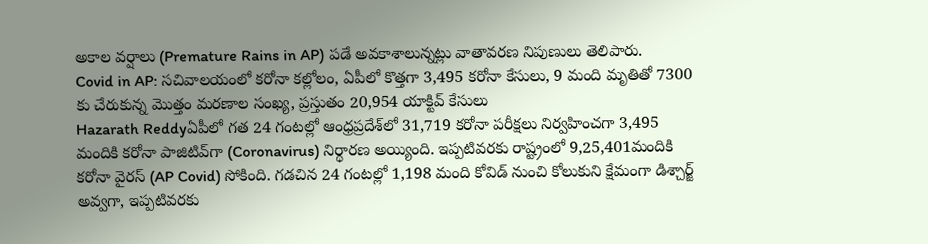అకాల వర్షాలు (Premature Rains in AP) పడే అవకాశాలున్నట్లు వాతావరణ నిపుణులు తెలిపారు.
Covid in AP: సచివాలయంలో కరోనా కల్లోలం, ఏపీలో కొత్తగా 3,495 కరోనా కేసులు, 9 మంది మృతితో 7300 కు చేరుకున్న మొత్తం మరణాల సంఖ్య, ప్రస్తుతం 20,954 యాక్టివ్‌ కేసులు
Hazarath Reddyఏపీలో గత 24 గంటల్లో ఆంధ్రప్రదేశ్‌లో 31,719 కరోనా పరీక్షలు నిర్వహించగా 3,495 మందికి కరోనా పాజిటివ్‌గా (Coronavirus) నిర్థారణ అయ్యింది. ఇప్పటివరకు రాష్ట్రంలో 9,25,401మందికి కరోనా వైరస్‌ (AP Covid) సోకింది. గడచిన 24 గంటల్లో 1,198 మంది కోవిడ్‌ నుంచి కోలుకుని క్షేమంగా డిశ్చార్జ్‌ అవ్వగా, ఇప్పటివరకు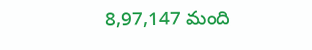8,97,147 మంది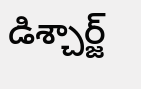డిశ్చార్జ్‌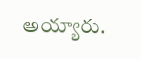అయ్యారు.